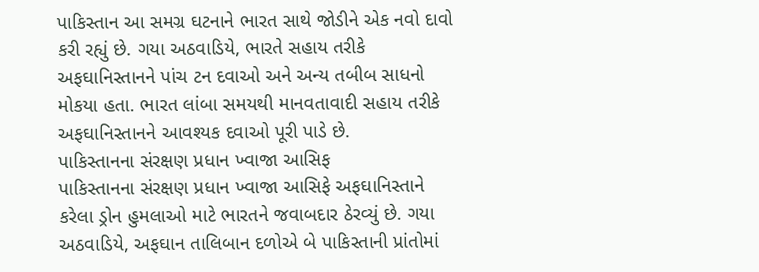પાકિસ્તાન આ સમગ્ર ઘટનાને ભારત સાથે જોડીને એક નવો દાવો કરી રહ્યું છે. ગયા અઠવાડિયે, ભારતે સહાય તરીકે અફઘાનિસ્તાનને પાંચ ટન દવાઓ અને અન્ય તબીબ સાધનો મોકયા હતા. ભારત લાંબા સમયથી માનવતાવાદી સહાય તરીકે અફઘાનિસ્તાનને આવશ્યક દવાઓ પૂરી પાડે છે.
પાકિસ્તાનના સંરક્ષણ પ્રધાન ખ્વાજા આસિફ
પાકિસ્તાનના સંરક્ષણ પ્રધાન ખ્વાજા આસિફે અફઘાનિસ્તાને કરેલા ડ્રોન હુમલાઓ માટે ભારતને જવાબદાર ઠેરવ્યું છે. ગયા અઠવાડિયે, અફઘાન તાલિબાન દળોએ બે પાકિસ્તાની પ્રાંતોમાં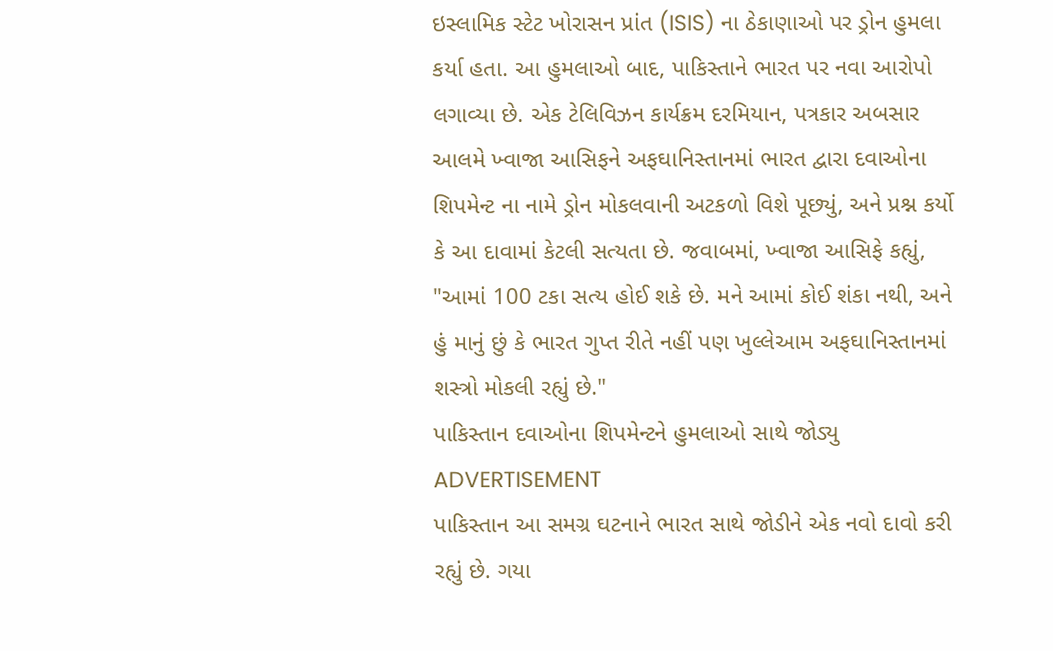ઇસ્લામિક સ્ટેટ ખોરાસન પ્રાંત (ISIS) ના ઠેકાણાઓ પર ડ્રોન હુમલા કર્યા હતા. આ હુમલાઓ બાદ, પાકિસ્તાને ભારત પર નવા આરોપો લગાવ્યા છે. એક ટેલિવિઝન કાર્યક્રમ દરમિયાન, પત્રકાર અબસાર આલમે ખ્વાજા આસિફને અફઘાનિસ્તાનમાં ભારત દ્વારા દવાઓના શિપમેન્ટ ના નામે ડ્રોન મોકલવાની અટકળો વિશે પૂછ્યું, અને પ્રશ્ન કર્યો કે આ દાવામાં કેટલી સત્યતા છે. જવાબમાં, ખ્વાજા આસિફે કહ્યું, "આમાં 100 ટકા સત્ય હોઈ શકે છે. મને આમાં કોઈ શંકા નથી, અને હું માનું છું કે ભારત ગુપ્ત રીતે નહીં પણ ખુલ્લેઆમ અફઘાનિસ્તાનમાં શસ્ત્રો મોકલી રહ્યું છે."
પાકિસ્તાન દવાઓના શિપમેન્ટને હુમલાઓ સાથે જોડ્યુ
ADVERTISEMENT
પાકિસ્તાન આ સમગ્ર ઘટનાને ભારત સાથે જોડીને એક નવો દાવો કરી રહ્યું છે. ગયા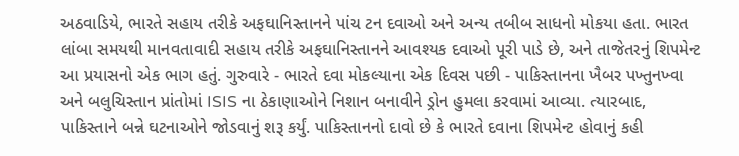અઠવાડિયે, ભારતે સહાય તરીકે અફઘાનિસ્તાનને પાંચ ટન દવાઓ અને અન્ય તબીબ સાધનો મોકયા હતા. ભારત લાંબા સમયથી માનવતાવાદી સહાય તરીકે અફઘાનિસ્તાનને આવશ્યક દવાઓ પૂરી પાડે છે, અને તાજેતરનું શિપમેન્ટ આ પ્રયાસનો એક ભાગ હતું. ગુરુવારે - ભારતે દવા મોકલ્યાના એક દિવસ પછી - પાકિસ્તાનના ખૈબર પખ્તુનખ્વા અને બલુચિસ્તાન પ્રાંતોમાં ISIS ના ઠેકાણાઓને નિશાન બનાવીને ડ્રોન હુમલા કરવામાં આવ્યા. ત્યારબાદ, પાકિસ્તાને બન્ને ઘટનાઓને જોડવાનું શરૂ કર્યું. પાકિસ્તાનનો દાવો છે કે ભારતે દવાના શિપમેન્ટ હોવાનું કહી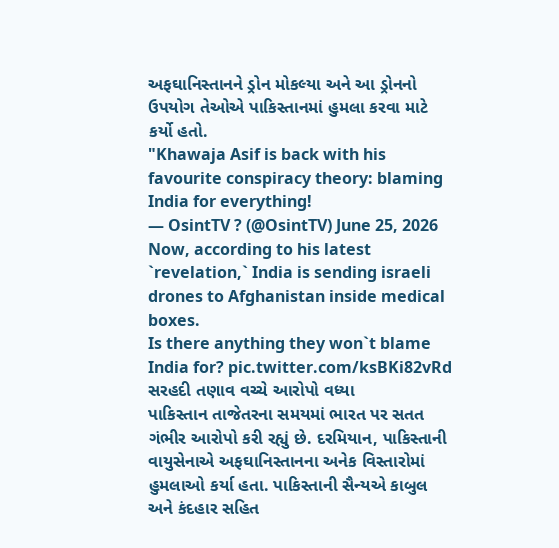અફઘાનિસ્તાનને ડ્રોન મોકલ્યા અને આ ડ્રોનનો ઉપયોગ તેઓએ પાકિસ્તાનમાં હુમલા કરવા માટે કર્યો હતો.
"Khawaja Asif is back with his favourite conspiracy theory: blaming India for everything!
— OsintTV ? (@OsintTV) June 25, 2026
Now, according to his latest `revelation,` India is sending israeli drones to Afghanistan inside medical boxes.
Is there anything they won`t blame India for? pic.twitter.com/ksBKi82vRd
સરહદી તણાવ વચ્ચે આરોપો વધ્યા
પાકિસ્તાન તાજેતરના સમયમાં ભારત પર સતત ગંભીર આરોપો કરી રહ્યું છે. દરમિયાન, પાકિસ્તાની વાયુસેનાએ અફઘાનિસ્તાનના અનેક વિસ્તારોમાં હુમલાઓ કર્યા હતા. પાકિસ્તાની સૈન્યએ કાબુલ અને કંદહાર સહિત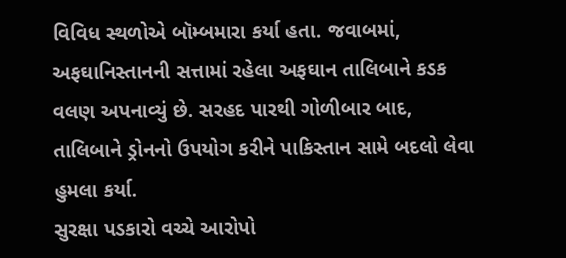વિવિધ સ્થળોએ બૉમ્બમારા કર્યા હતા. જવાબમાં, અફઘાનિસ્તાનની સત્તામાં રહેલા અફઘાન તાલિબાને કડક વલણ અપનાવ્યું છે. સરહદ પારથી ગોળીબાર બાદ, તાલિબાને ડ્રોનનો ઉપયોગ કરીને પાકિસ્તાન સામે બદલો લેવા હુમલા કર્યા.
સુરક્ષા પડકારો વચ્ચે આરોપો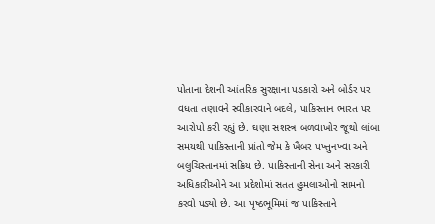પોતાના દેશની આંતરિક સુરક્ષાના પડકારો અને બોર્ડર પર વધતા તણાવને સ્વીકારવાને બદલે, પાકિસ્તાન ભારત પર આરોપો કરી રહ્યું છે. ઘણા સશસ્ત્ર બળવાખોર જૂથો લાંબા સમયથી પાકિસ્તાની પ્રાંતો જેમ કે ખૈબર પખ્તુનખ્વા અને બલુચિસ્તાનમાં સક્રિય છે. પાકિસ્તાની સેના અને સરકારી અધિકારીઓને આ પ્રદેશોમાં સતત હુમલાઓનો સામનો કરવો પડ્યો છે. આ પૃષ્ઠભૂમિમાં જ પાકિસ્તાને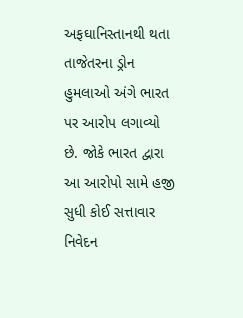અફઘાનિસ્તાનથી થતા તાજેતરના ડ્રોન હુમલાઓ અંગે ભારત પર આરોપ લગાવ્યો છે. જોકે ભારત દ્વારા આ આરોપો સામે હજી સુધી કોઈ સત્તાવાર નિવેદન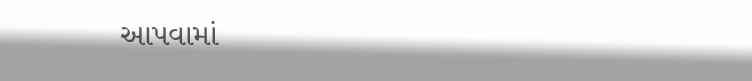આપવામાં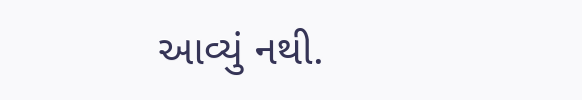આવ્યું નથી.